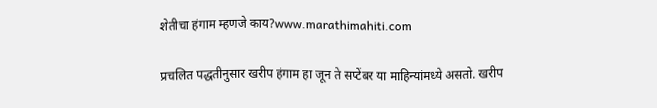शेतीचा हंगाम म्हणजे काय?www.marathimahiti.com

प्रचलित पद्धतीनुसार खरीप हंगाम हा जून ते सप्टेंबर या माहिन्यांमध्ये असतो. खरीप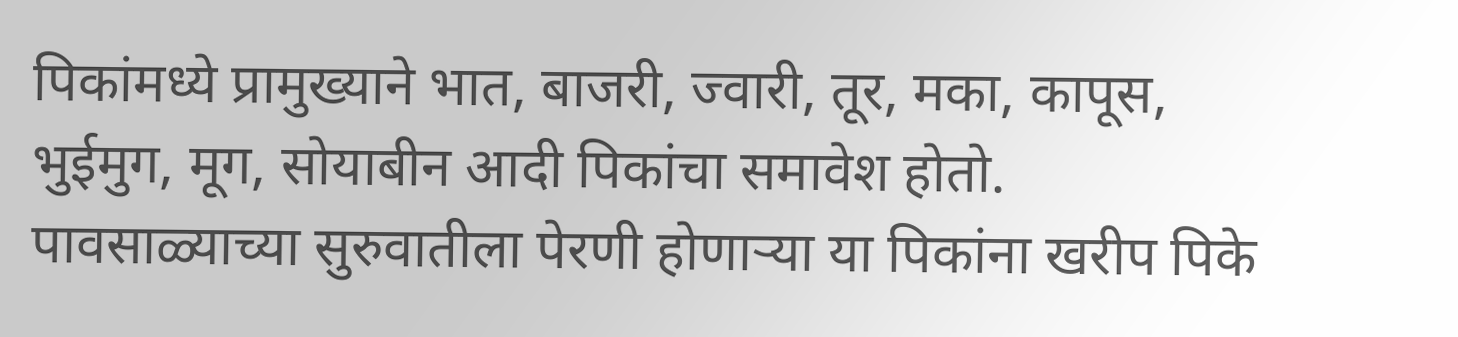पिकांमध्ये प्रामुख्याने भात, बाजरी, ज्वारी, तूर, मका, कापूस, भुईमुग, मूग, सोयाबीन आदी पिकांचा समावेश होतो. पावसाळ्याच्या सुरुवातीला पेरणी होणाऱ्या या पिकांना खरीप पिके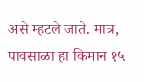असे म्हटले जाते. मात्र, पावसाळा हा किमान १५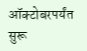ऑक्टोबरपर्यंत सुरू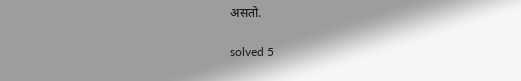असतो.

solved 5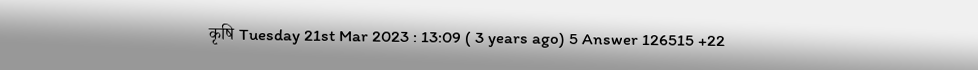कृषि Tuesday 21st Mar 2023 : 13:09 ( 3 years ago) 5 Answer 126515 +22